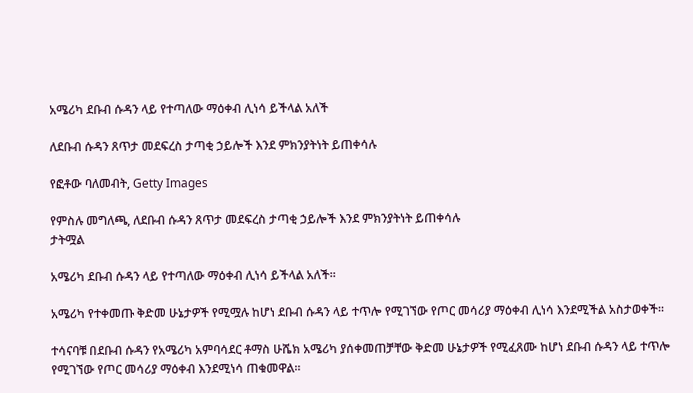አሜሪካ ደቡብ ሱዳን ላይ የተጣለው ማዕቀብ ሊነሳ ይችላል አለች

ለደቡብ ሱዳን ጸጥታ መደፍረስ ታጣቂ ኃይሎች እንደ ምክንያትነት ይጠቀሳሉ

የፎቶው ባለመብት, Getty Images

የምስሉ መግለጫ, ለደቡብ ሱዳን ጸጥታ መደፍረስ ታጣቂ ኃይሎች እንደ ምክንያትነት ይጠቀሳሉ
ታትሟል

አሜሪካ ደቡብ ሱዳን ላይ የተጣለው ማዕቀብ ሊነሳ ይችላል አለች።

አሜሪካ የተቀመጡ ቅድመ ሁኔታዎች የሚሟሉ ከሆነ ደቡብ ሱዳን ላይ ተጥሎ የሚገኘው የጦር መሳሪያ ማዕቀብ ሊነሳ እንደሚችል አስታወቀች።

ተሳናባቹ በደቡብ ሱዳን የአሜሪካ አምባሳደር ቶማስ ሁሼክ አሜሪካ ያሰቀመጠቻቸው ቅድመ ሁኔታዎች የሚፈጸሙ ከሆነ ደቡብ ሱዳን ላይ ተጥሎ የሚገኘው የጦር መሳሪያ ማዕቀብ እንደሚነሳ ጠቁመዋል።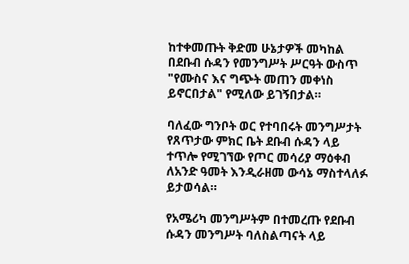ከተቀመጡት ቅድመ ሁኔታዎች መካከል በደቡብ ሱዳን የመንግሥት ሥርዓት ውስጥ "የሙስና እና ግጭት መጠን መቀነስ ይኖርበታል" የሚለው ይገኝበታል።

ባለፈው ግንቦት ወር የተባበሩት መንግሥታት የጸጥታው ምክር ቤት ደቡብ ሱዳን ላይ ተጥሎ የሚገኘው የጦር መሳሪያ ማዕቀብ ለአንድ ዓመት እንዲራዘመ ውሳኔ ማስተላለፉ ይታወሳል።

የአሜሪካ መንግሥትም በተመረጡ የደቡብ ሱዳን መንግሥት ባለስልጣናት ላይ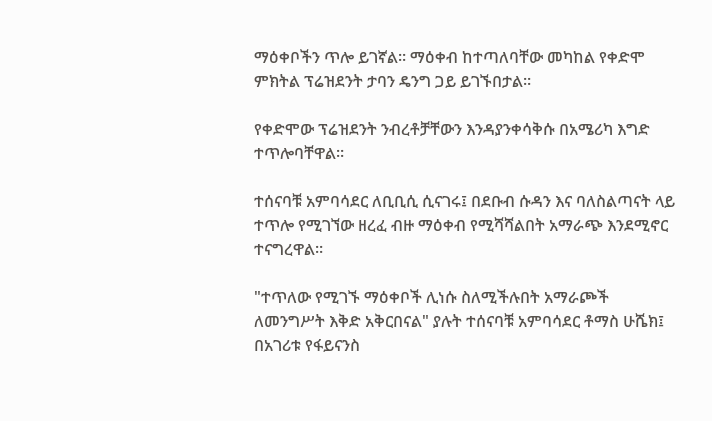ማዕቀቦችን ጥሎ ይገኛል። ማዕቀብ ከተጣለባቸው መካከል የቀድሞ ምክትል ፕሬዝደንት ታባን ዴንግ ጋይ ይገኙበታል።

የቀድሞው ፕሬዝደንት ንብረቶቻቸውን እንዳያንቀሳቅሱ በአሜሪካ እግድ ተጥሎባቸዋል።

ተሰናባቹ አምባሳደር ለቢቢሲ ሲናገሩ፤ በደቡብ ሱዳን እና ባለስልጣናት ላይ ተጥሎ የሚገኘው ዘረፈ ብዙ ማዕቀብ የሚሻሻልበት አማራጭ እንደሚኖር ተናግረዋል።

"ተጥለው የሚገኙ ማዕቀቦች ሊነሱ ስለሚችሉበት አማራጮች ለመንግሥት እቅድ አቅርበናል" ያሉት ተሰናባቹ አምባሳደር ቶማስ ሁሼክ፤ በአገሪቱ የፋይናንስ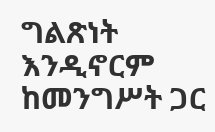ግልጽነት እንዲኖርም ከመንግሥት ጋር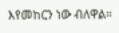እየመከርን ነው ብለዋል።